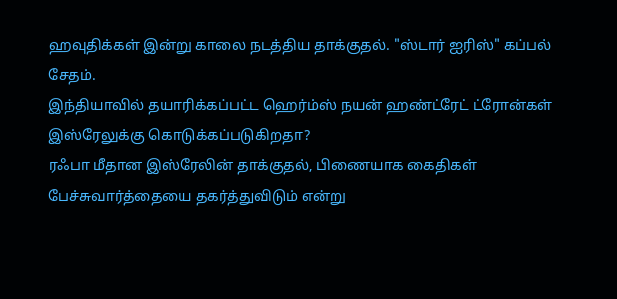ஹவுதிக்கள் இன்று காலை நடத்திய தாக்குதல். "ஸ்டார் ஐரிஸ்" கப்பல் சேதம்.
இந்தியாவில் தயாரிக்கப்பட்ட ஹெர்ம்ஸ் நயன் ஹண்ட்ரேட் ட்ரோன்கள் இஸ்ரேலுக்கு கொடுக்கப்படுகிறதா?
ரஃபா மீதான இஸ்ரேலின் தாக்குதல், பிணையாக கைதிகள் பேச்சுவார்த்தையை தகர்த்துவிடும் என்று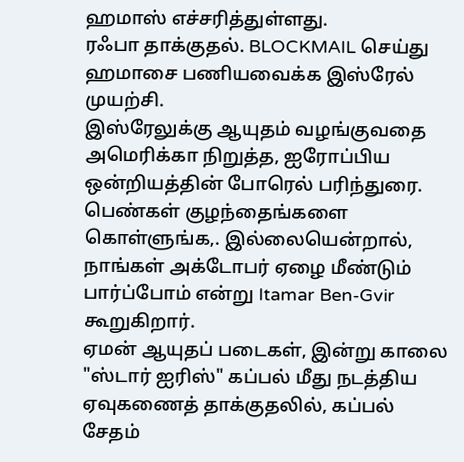ஹமாஸ் எச்சரித்துள்ளது.
ரஃபா தாக்குதல். BLOCKMAIL செய்து ஹமாசை பணியவைக்க இஸ்ரேல் முயற்சி.
இஸ்ரேலுக்கு ஆயுதம் வழங்குவதை அமெரிக்கா நிறுத்த, ஐரோப்பிய ஒன்றியத்தின் போரெல் பரிந்துரை.
பெண்கள் குழந்தைங்களை கொள்ளுங்க,. இல்லையென்றால், நாங்கள் அக்டோபர் ஏழை மீண்டும் பார்ப்போம் என்று Itamar Ben-Gvir கூறுகிறார்.
ஏமன் ஆயுதப் படைகள், இன்று காலை "ஸ்டார் ஐரிஸ்" கப்பல் மீது நடத்திய ஏவுகணைத் தாக்குதலில், கப்பல் சேதம்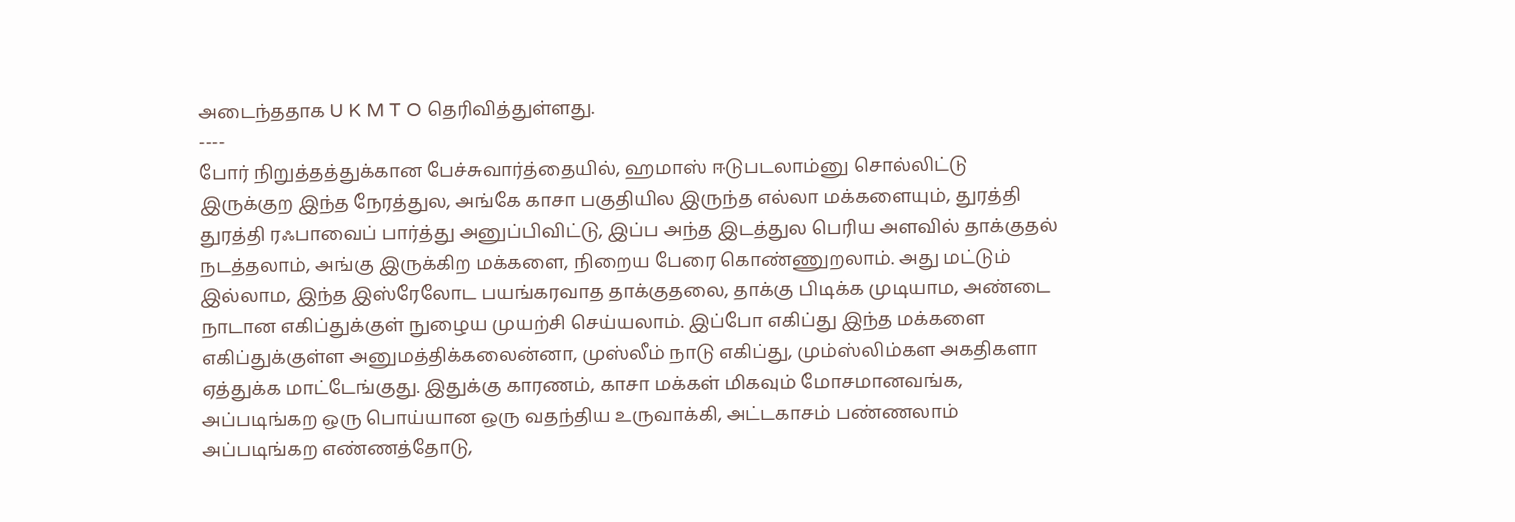அடைந்ததாக U K M T O தெரிவித்துள்ளது.
----
போர் நிறுத்தத்துக்கான பேச்சுவார்த்தையில், ஹமாஸ் ஈடுபடலாம்னு சொல்லிட்டு இருக்குற இந்த நேரத்துல, அங்கே காசா பகுதியில இருந்த எல்லா மக்களையும், துரத்தி துரத்தி ரஃபாவைப் பார்த்து அனுப்பிவிட்டு, இப்ப அந்த இடத்துல பெரிய அளவில் தாக்குதல் நடத்தலாம், அங்கு இருக்கிற மக்களை, நிறைய பேரை கொண்ணுறலாம். அது மட்டும் இல்லாம, இந்த இஸ்ரேலோட பயங்கரவாத தாக்குதலை, தாக்கு பிடிக்க முடியாம, அண்டை நாடான எகிப்துக்குள் நுழைய முயற்சி செய்யலாம். இப்போ எகிப்து இந்த மக்களை எகிப்துக்குள்ள அனுமத்திக்கலைன்னா, முஸ்லீம் நாடு எகிப்து, மும்ஸ்லிம்கள அகதிகளா ஏத்துக்க மாட்டேங்குது. இதுக்கு காரணம், காசா மக்கள் மிகவும் மோசமானவங்க, அப்படிங்கற ஒரு பொய்யான ஒரு வதந்திய உருவாக்கி, அட்டகாசம் பண்ணலாம் அப்படிங்கற எண்ணத்தோடு,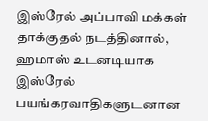இஸ்ரேல் அப்பாவி மக்கள் தாக்குதல் நடத்தினால், ஹமாஸ் உடனடியாக இஸ்ரேல் பயங்கரவாதிகளுடனான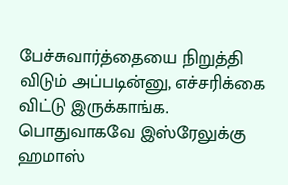பேச்சுவார்த்தையை நிறுத்தி விடும் அப்படின்னு, எச்சரிக்கை விட்டு இருக்காங்க.
பொதுவாகவே இஸ்ரேலுக்கு ஹமாஸ்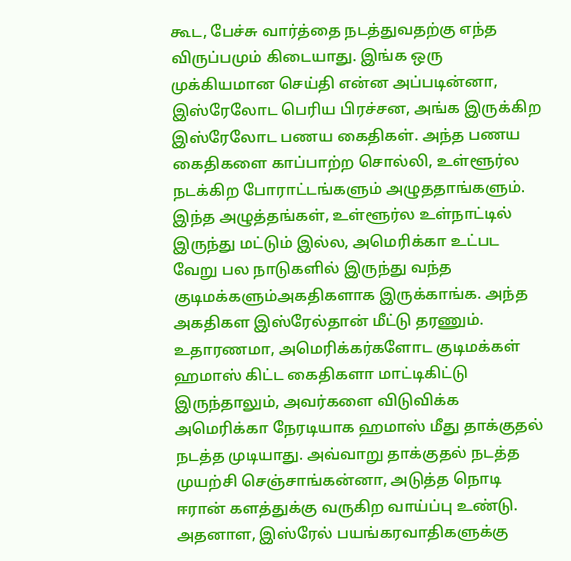கூட, பேச்சு வார்த்தை நடத்துவதற்கு எந்த விருப்பமும் கிடையாது. இங்க ஒரு முக்கியமான செய்தி என்ன அப்படின்னா, இஸ்ரேலோட பெரிய பிரச்சன, அங்க இருக்கிற இஸ்ரேலோட பணய கைதிகள். அந்த பணய கைதிகளை காப்பாற்ற சொல்லி, உள்ளூர்ல நடக்கிற போராட்டங்களும் அழுததாங்களும். இந்த அழுத்தங்கள், உள்ளூர்ல உள்நாட்டில் இருந்து மட்டும் இல்ல, அமெரிக்கா உட்பட வேறு பல நாடுகளில் இருந்து வந்த குடிமக்களும்அகதிகளாக இருக்காங்க. அந்த அகதிகள இஸ்ரேல்தான் மீட்டு தரணும். உதாரணமா, அமெரிக்கர்களோட குடிமக்கள் ஹமாஸ் கிட்ட கைதிகளா மாட்டிகிட்டு இருந்தாலும், அவர்களை விடுவிக்க அமெரிக்கா நேரடியாக ஹமாஸ் மீது தாக்குதல் நடத்த முடியாது. அவ்வாறு தாக்குதல் நடத்த முயற்சி செஞ்சாங்கன்னா, அடுத்த நொடி ஈரான் களத்துக்கு வருகிற வாய்ப்பு உண்டு.
அதனாள, இஸ்ரேல் பயங்கரவாதிகளுக்கு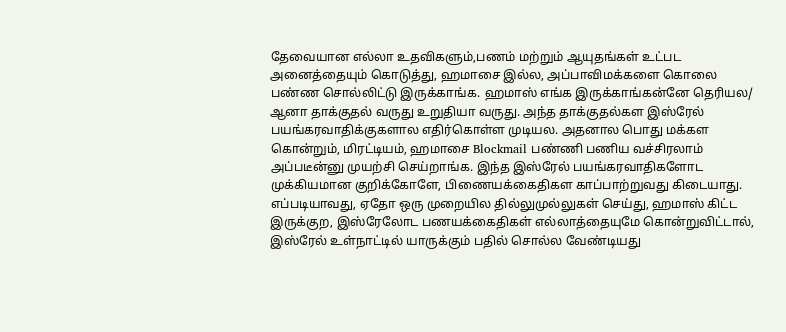தேவையான எல்லா உதவிகளும்,பணம் மற்றும் ஆயுதங்கள் உட்பட அனைத்தையும் கொடுத்து, ஹமாசை இல்ல, அப்பாவிமக்களை கொலை பண்ண சொல்லிட்டு இருக்காங்க. ஹமாஸ் எங்க இருக்காங்கன்னே தெரியல/ ஆனா தாக்குதல் வருது உறுதியா வருது. அந்த தாக்குதல்கள இஸ்ரேல் பயங்கரவாதிக்குகளால எதிர்கொள்ள முடியல. அதனால பொது மக்கள கொன்றும், மிரட்டியம், ஹமாசை Blockmail பண்ணி பணிய வச்சிரலாம் அப்படீன்னு முயற்சி செய்றாங்க. இந்த இஸ்ரேல் பயங்கரவாதிகளோட முக்கியமான குறிக்கோளே, பிணையக்கைதிகள காப்பாற்றுவது கிடையாது. எப்படியாவது, ஏதோ ஒரு முறையில தில்லுமுல்லுகள் செய்து, ஹமாஸ் கிட்ட இருக்குற, இஸ்ரேலோட பணயக்கைதிகள் எல்லாத்தையுமே கொன்றுவிட்டால், இஸ்ரேல் உள்நாட்டில் யாருக்கும் பதில் சொல்ல வேண்டியது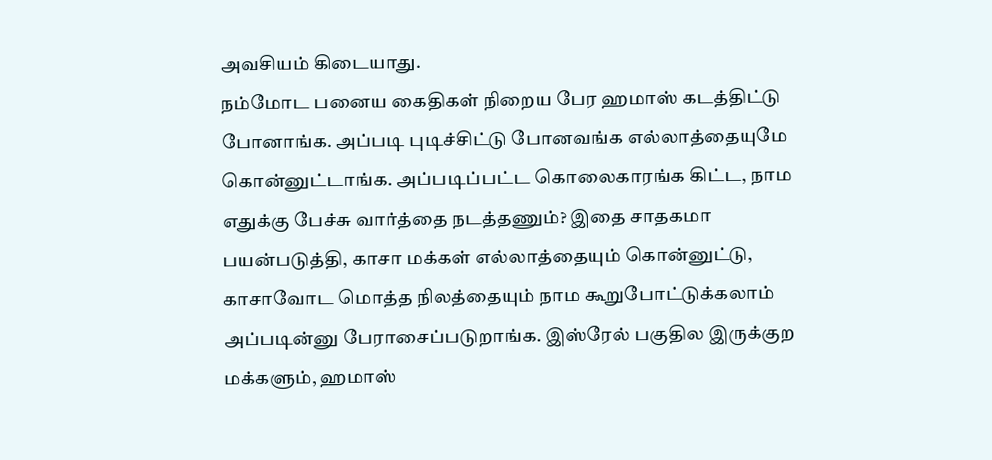அவசியம் கிடையாது.
நம்மோட பனைய கைதிகள் நிறைய பேர ஹமாஸ் கடத்திட்டு போனாங்க. அப்படி புடிச்சிட்டு போனவங்க எல்லாத்தையுமே கொன்னுட்டாங்க. அப்படிப்பட்ட கொலைகாரங்க கிட்ட, நாம எதுக்கு பேச்சு வார்த்தை நடத்தணும்? இதை சாதகமா பயன்படுத்தி, காசா மக்கள் எல்லாத்தையும் கொன்னுட்டு, காசாவோட மொத்த நிலத்தையும் நாம கூறுபோட்டுக்கலாம் அப்படின்னு பேராசைப்படுறாங்க. இஸ்ரேல் பகுதில இருக்குற மக்களும், ஹமாஸ்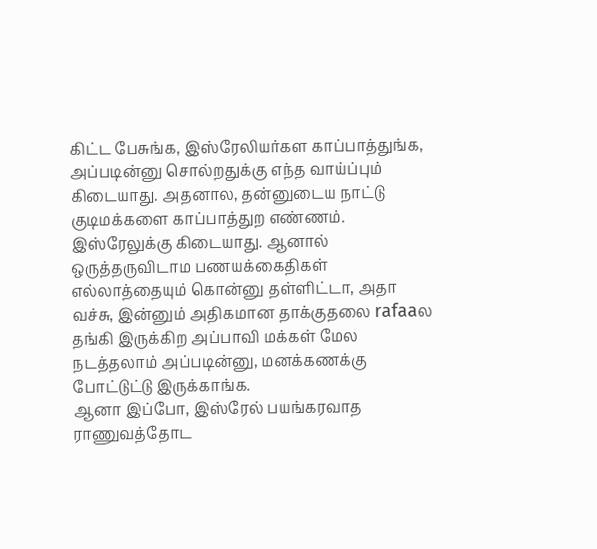கிட்ட பேசுங்க, இஸ்ரேலியர்கள காப்பாத்துங்க, அப்படின்னு சொல்றதுக்கு எந்த வாய்ப்பும் கிடையாது. அதனால, தன்னுடைய நாட்டு குடிமக்களை காப்பாத்துற எண்ணம். இஸ்ரேலுக்கு கிடையாது. ஆனால் ஒருத்தருவிடாம பணயக்கைதிகள் எல்லாத்தையும் கொன்னு தள்ளிட்டா, அதா வச்சு, இன்னும் அதிகமான தாக்குதலை rafaaல தங்கி இருக்கிற அப்பாவி மக்கள் மேல நடத்தலாம் அப்படின்னு, மனக்கணக்கு போட்டுட்டு இருக்காங்க.
ஆனா இப்போ, இஸ்ரேல் பயங்கரவாத ராணுவத்தோட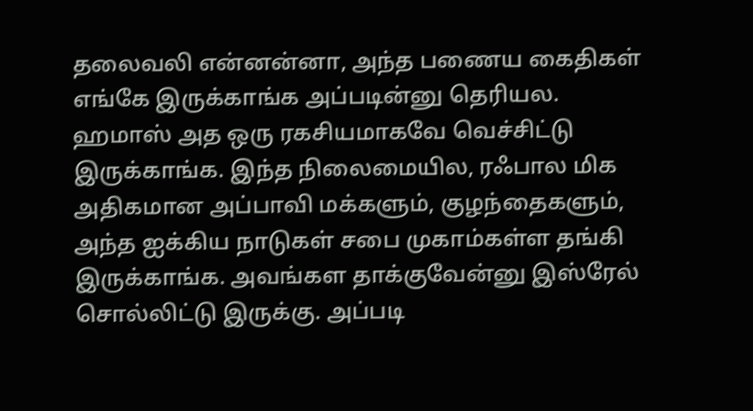தலைவலி என்னன்னா, அந்த பணைய கைதிகள் எங்கே இருக்காங்க அப்படின்னு தெரியல. ஹமாஸ் அத ஒரு ரகசியமாகவே வெச்சிட்டு இருக்காங்க. இந்த நிலைமையில, ரஃபால மிக அதிகமான அப்பாவி மக்களும், குழந்தைகளும், அந்த ஐக்கிய நாடுகள் சபை முகாம்கள்ள தங்கி இருக்காங்க. அவங்கள தாக்குவேன்னு இஸ்ரேல் சொல்லிட்டு இருக்கு. அப்படி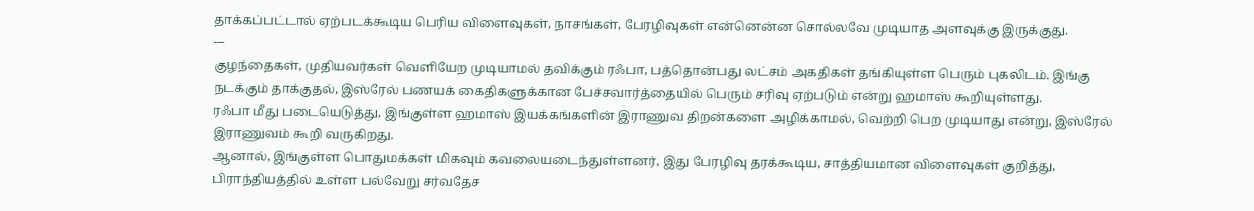தாக்கப்பட்டால் ஏற்படக்கூடிய பெரிய விளைவுகள், நாசங்கள், பேரழிவுகள் என்னென்ன சொல்லவே முடியாத அளவுக்கு இருக்குது.
---
குழந்தைகள், முதியவர்கள் வெளியேற முடியாமல் தவிக்கும் ரஃபா, பத்தொன்பது லட்சம் அகதிகள் தங்கியுள்ள பெரும் புகலிடம். இங்கு நடக்கும் தாக்குதல், இஸ்ரேல் பணயக் கைதிகளுக்கான பேச்சவார்த்தையில் பெரும் சரிவு ஏற்படும் என்று ஹமாஸ் கூறியுள்ளது.
ரஃபா மீது படையெடுத்து, இங்குள்ள ஹமாஸ் இயக்கங்களின் இராணுவ திறன்களை அழிக்காமல், வெற்றி பெற முடியாது என்று, இஸ்ரேல் இராணுவம் கூறி வருகிறது.
ஆனால், இங்குள்ள பொதுமக்கள் மிகவும் கவலையடைந்துள்ளனர், இது பேரழிவு தரக்கூடிய, சாத்தியமான விளைவுகள் குறித்து, பிராந்தியத்தில் உள்ள பல்வேறு சர்வதேச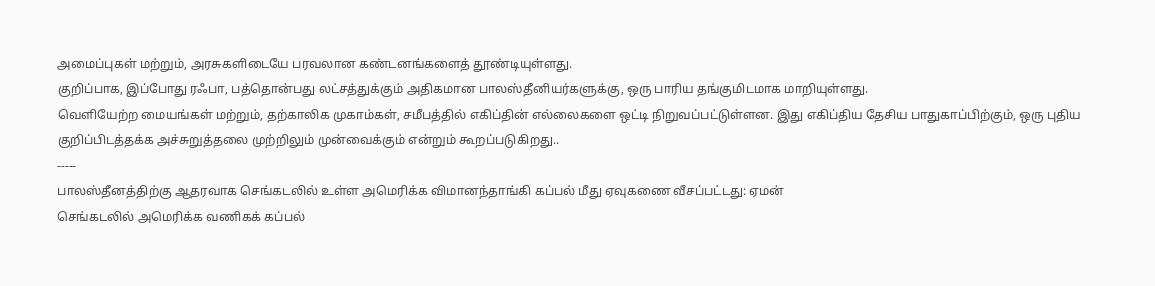அமைப்புகள் மற்றும், அரசுகளிடையே பரவலான கண்டனங்களைத் தூண்டியுள்ளது.
குறிப்பாக, இப்போது ரஃபா, பத்தொன்பது லட்சத்துக்கும் அதிகமான பாலஸ்தீனியர்களுக்கு, ஒரு பாரிய தங்குமிடமாக மாறியுள்ளது.
வெளியேற்ற மையங்கள் மற்றும், தற்காலிக முகாம்கள், சமீபத்தில் எகிப்தின் எல்லைகளை ஒட்டி நிறுவப்பட்டுள்ளன. இது எகிப்திய தேசிய பாதுகாப்பிற்கும், ஒரு புதிய குறிப்பிடத்தக்க அச்சுறுத்தலை முற்றிலும் முன்வைக்கும் என்றும் கூறப்படுகிறது..
-----
பாலஸ்தீனத்திற்கு ஆதரவாக செங்கடலில் உள்ள அமெரிக்க விமானந்தாங்கி கப்பல் மீது ஏவுகணை வீசப்பட்டது: ஏமன்
செங்கடலில் அமெரிக்க வணிகக் கப்பல்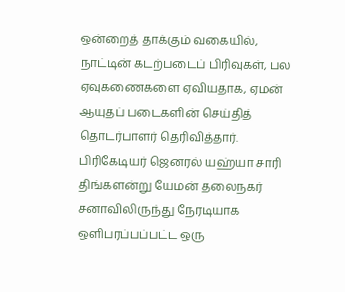ஒன்றைத் தாக்கும் வகையில், நாட்டின் கடற்படைப் பிரிவுகள், பல ஏவுகணைகளை ஏவியதாக, ஏமன் ஆயுதப் படைகளின் செய்தித் தொடர்பாளர் தெரிவித்தார்.
பிரிகேடியர் ஜெனரல் யஹ்யா சாரி திங்களன்று யேமன் தலைநகர் சனாவிலிருந்து நேரடியாக ஒளிபரப்பப்பட்ட ஒரு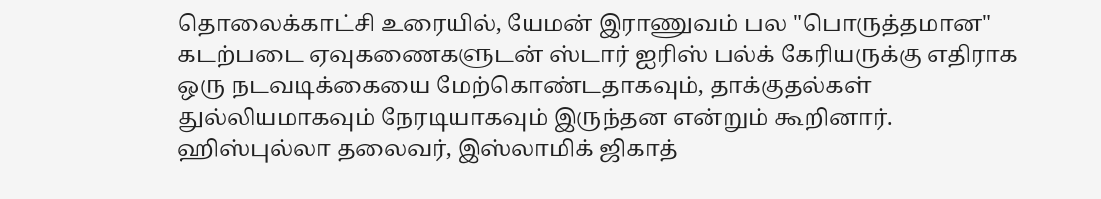தொலைக்காட்சி உரையில், யேமன் இராணுவம் பல "பொருத்தமான" கடற்படை ஏவுகணைகளுடன் ஸ்டார் ஐரிஸ் பல்க் கேரியருக்கு எதிராக ஒரு நடவடிக்கையை மேற்கொண்டதாகவும், தாக்குதல்கள் துல்லியமாகவும் நேரடியாகவும் இருந்தன என்றும் கூறினார்.
ஹிஸ்புல்லா தலைவர், இஸ்லாமிக் ஜிகாத்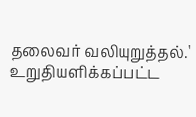தலைவர் வலியுறுத்தல்.' உறுதியளிக்கப்பட்ட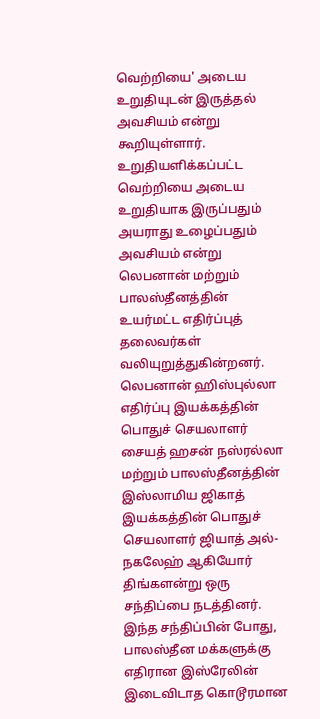வெற்றியை' அடைய உறுதியுடன் இருத்தல் அவசியம் என்று கூறியுள்ளார்.
உறுதியளிக்கப்பட்ட வெற்றியை அடைய உறுதியாக இருப்பதும் அயராது உழைப்பதும் அவசியம் என்று லெபனான் மற்றும் பாலஸ்தீனத்தின் உயர்மட்ட எதிர்ப்புத் தலைவர்கள் வலியுறுத்துகின்றனர்.
லெபனான் ஹிஸ்புல்லா எதிர்ப்பு இயக்கத்தின் பொதுச் செயலாளர் சையத் ஹசன் நஸ்ரல்லா மற்றும் பாலஸ்தீனத்தின் இஸ்லாமிய ஜிகாத் இயக்கத்தின் பொதுச் செயலாளர் ஜியாத் அல்-நகலேஹ் ஆகியோர் திங்களன்று ஒரு சந்திப்பை நடத்தினர்.
இந்த சந்திப்பின் போது, பாலஸ்தீன மக்களுக்கு எதிரான இஸ்ரேலின் இடைவிடாத கொடூரமான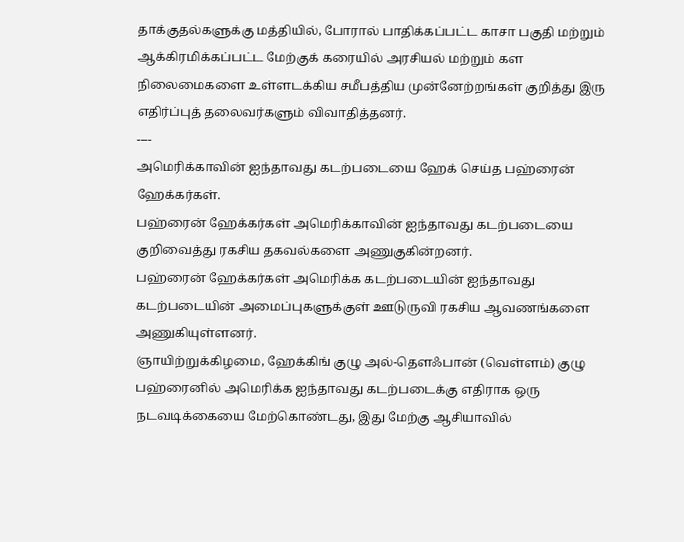தாக்குதல்களுக்கு மத்தியில், போரால் பாதிக்கப்பட்ட காசா பகுதி மற்றும் ஆக்கிரமிக்கப்பட்ட மேற்குக் கரையில் அரசியல் மற்றும் கள நிலைமைகளை உள்ளடக்கிய சமீபத்திய முன்னேற்றங்கள் குறித்து இரு எதிர்ப்புத் தலைவர்களும் விவாதித்தனர்.
----
அமெரிக்காவின் ஐந்தாவது கடற்படையை ஹேக் செய்த பஹ்ரைன் ஹேக்கர்கள்.
பஹ்ரைன் ஹேக்கர்கள் அமெரிக்காவின் ஐந்தாவது கடற்படையை குறிவைத்து ரகசிய தகவல்களை அணுகுகின்றனர்.
பஹ்ரைன் ஹேக்கர்கள் அமெரிக்க கடற்படையின் ஐந்தாவது கடற்படையின் அமைப்புகளுக்குள் ஊடுருவி ரகசிய ஆவணங்களை அணுகியுள்ளனர்.
ஞாயிற்றுக்கிழமை, ஹேக்கிங் குழு அல்-தௌஃபான் (வெள்ளம்) குழு பஹ்ரைனில் அமெரிக்க ஐந்தாவது கடற்படைக்கு எதிராக ஒரு நடவடிக்கையை மேற்கொண்டது, இது மேற்கு ஆசியாவில்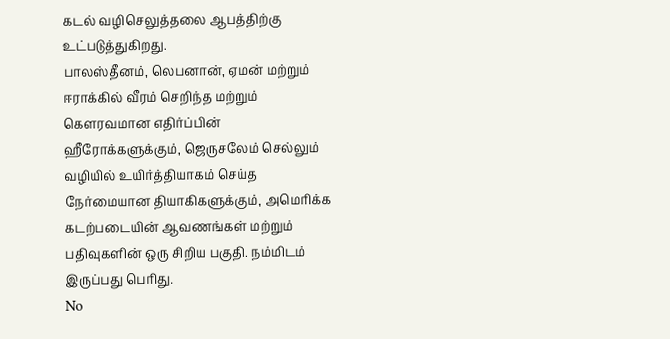கடல் வழிசெலுத்தலை ஆபத்திற்கு உட்படுத்துகிறது.
பாலஸ்தீனம், லெபனான், ஏமன் மற்றும் ஈராக்கில் வீரம் செறிந்த மற்றும் கெளரவமான எதிர்ப்பின் ஹீரோக்களுக்கும், ஜெருசலேம் செல்லும் வழியில் உயிர்த்தியாகம் செய்த நேர்மையான தியாகிகளுக்கும், அமெரிக்க கடற்படையின் ஆவணங்கள் மற்றும் பதிவுகளின் ஒரு சிறிய பகுதி. நம்மிடம் இருப்பது பெரிது.
No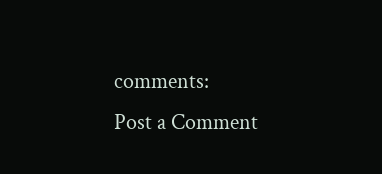comments:
Post a Comment